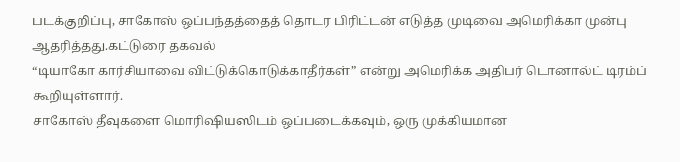படக்குறிப்பு, சாகோஸ் ஒப்பந்தத்தைத் தொடர பிரிட்டன் எடுத்த முடிவை அமெரிக்கா முன்பு ஆதரித்தது.கட்டுரை தகவல்
“டியாகோ கார்சியாவை விட்டுக்கொடுக்காதீர்கள்” என்று அமெரிக்க அதிபர் டொனால்ட் டிரம்ப் கூறியுள்ளார்.
சாகோஸ் தீவுகளை மொரிஷியஸிடம் ஒப்படைக்கவும், ஒரு முக்கியமான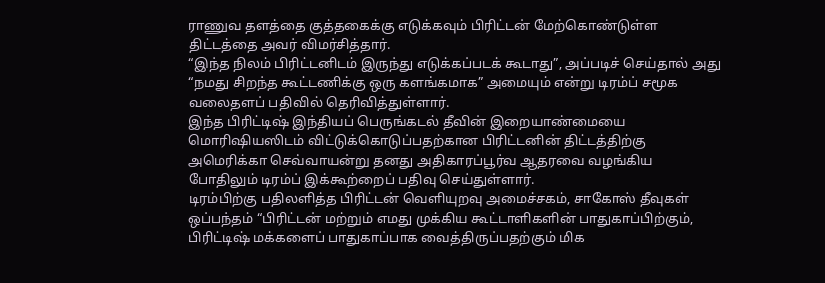ராணுவ தளத்தை குத்தகைக்கு எடுக்கவும் பிரிட்டன் மேற்கொண்டுள்ள திட்டத்தை அவர் விமர்சித்தார்.
“இந்த நிலம் பிரிட்டனிடம் இருந்து எடுக்கப்படக் கூடாது”, அப்படிச் செய்தால் அது “நமது சிறந்த கூட்டணிக்கு ஒரு களங்கமாக” அமையும் என்று டிரம்ப் சமூக வலைதளப் பதிவில் தெரிவித்துள்ளார்.
இந்த பிரிட்டிஷ் இந்தியப் பெருங்கடல் தீவின் இறையாண்மையை மொரிஷியஸிடம் விட்டுக்கொடுப்பதற்கான பிரிட்டனின் திட்டத்திற்கு அமெரிக்கா செவ்வாயன்று தனது அதிகாரப்பூர்வ ஆதரவை வழங்கிய போதிலும் டிரம்ப் இக்கூற்றைப் பதிவு செய்துள்ளார்.
டிரம்பிற்கு பதிலளித்த பிரிட்டன் வெளியுறவு அமைச்சகம், சாகோஸ் தீவுகள் ஒப்பந்தம் “பிரிட்டன் மற்றும் எமது முக்கிய கூட்டாளிகளின் பாதுகாப்பிற்கும், பிரிட்டிஷ் மக்களைப் பாதுகாப்பாக வைத்திருப்பதற்கும் மிக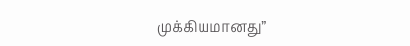முக்கியமானது”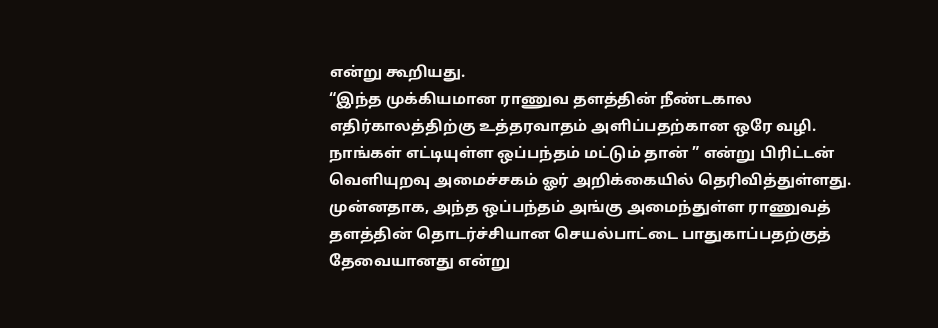என்று கூறியது.
“இந்த முக்கியமான ராணுவ தளத்தின் நீண்டகால எதிர்காலத்திற்கு உத்தரவாதம் அளிப்பதற்கான ஒரே வழி. நாங்கள் எட்டியுள்ள ஒப்பந்தம் மட்டும் தான் ” என்று பிரிட்டன் வெளியுறவு அமைச்சகம் ஓர் அறிக்கையில் தெரிவித்துள்ளது.
முன்னதாக, அந்த ஒப்பந்தம் அங்கு அமைந்துள்ள ராணுவத் தளத்தின் தொடர்ச்சியான செயல்பாட்டை பாதுகாப்பதற்குத் தேவையானது என்று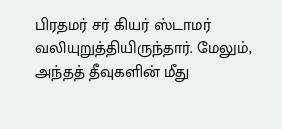பிரதமர் சர் கியர் ஸ்டாமர் வலியுறுத்தியிருந்தார். மேலும், அந்தத் தீவுகளின் மீது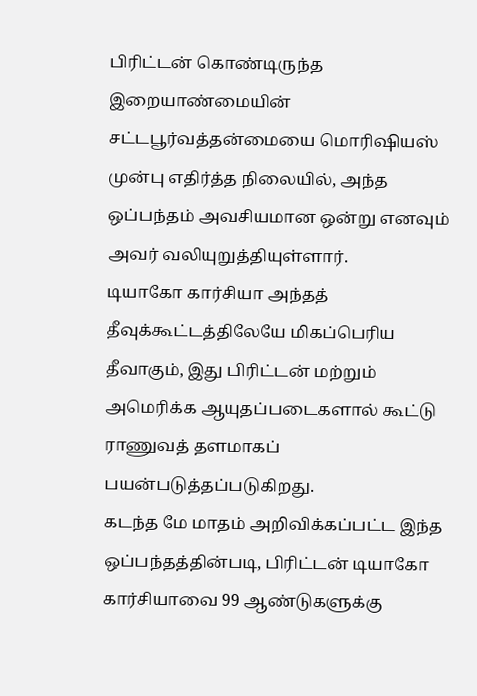பிரிட்டன் கொண்டிருந்த இறையாண்மையின் சட்டபூர்வத்தன்மையை மொரிஷியஸ் முன்பு எதிர்த்த நிலையில், அந்த ஒப்பந்தம் அவசியமான ஒன்று எனவும் அவர் வலியுறுத்தியுள்ளார்.
டியாகோ கார்சியா அந்தத் தீவுக்கூட்டத்திலேயே மிகப்பெரிய தீவாகும், இது பிரிட்டன் மற்றும் அமெரிக்க ஆயுதப்படைகளால் கூட்டு ராணுவத் தளமாகப் பயன்படுத்தப்படுகிறது.
கடந்த மே மாதம் அறிவிக்கப்பட்ட இந்த ஒப்பந்தத்தின்படி, பிரிட்டன் டியாகோ கார்சியாவை 99 ஆண்டுகளுக்கு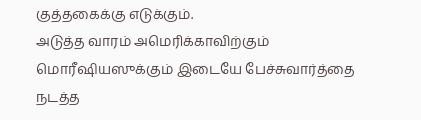குத்தகைக்கு எடுக்கும்.
அடுத்த வாரம் அமெரிக்காவிற்கும் மொரீஷியஸுக்கும் இடையே பேச்சுவார்த்தை நடத்த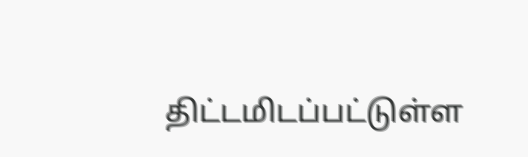திட்டமிடப்பட்டுள்ள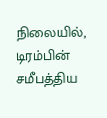நிலையில், டிரம்பின் சமீபத்திய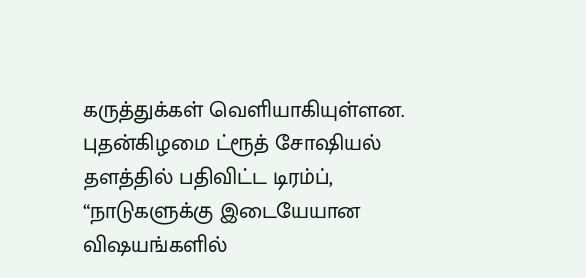கருத்துக்கள் வெளியாகியுள்ளன.
புதன்கிழமை ட்ரூத் சோஷியல் தளத்தில் பதிவிட்ட டிரம்ப், “நாடுகளுக்கு இடையேயான விஷயங்களில்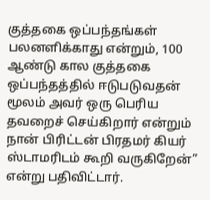குத்தகை ஒப்பந்தங்கள் பலனளிக்காது என்றும், 100 ஆண்டு கால குத்தகை ஒப்பந்தத்தில் ஈடுபடுவதன் மூலம் அவர் ஒரு பெரிய தவறைச் செய்கிறார் என்றும் நான் பிரிட்டன் பிரதமர் கியர் ஸ்டாமரிடம் கூறி வருகிறேன்” என்று பதிவிட்டார்.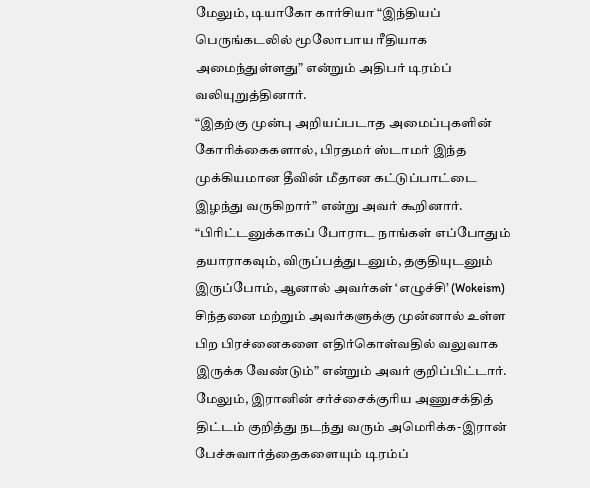மேலும், டியாகோ கார்சியா “இந்தியப் பெருங்கடலில் மூலோபாய ரீதியாக அமைந்துள்ளது” என்றும் அதிபர் டிரம்ப் வலியுறுத்தினார்.
“இதற்கு முன்பு அறியப்படாத அமைப்புகளின் கோரிக்கைகளால், பிரதமர் ஸ்டாமர் இந்த முக்கியமான தீவின் மீதான கட்டுப்பாட்டை இழந்து வருகிறார்” என்று அவர் கூறினார்.
“பிரிட்டனுக்காகப் போராட நாங்கள் எப்போதும் தயாராகவும், விருப்பத்துடனும், தகுதியுடனும் இருப்போம், ஆனால் அவர்கள் ‘எழுச்சி’ (Wokeism) சிந்தனை மற்றும் அவர்களுக்கு முன்னால் உள்ள பிற பிரச்னைகளை எதிர்கொள்வதில் வலுவாக இருக்க வேண்டும்” என்றும் அவர் குறிப்பிட்டார்.
மேலும், இரானின் சர்ச்சைக்குரிய அணுசக்தித் திட்டம் குறித்து நடந்து வரும் அமெரிக்க-இரான் பேச்சுவார்த்தைகளையும் டிரம்ப்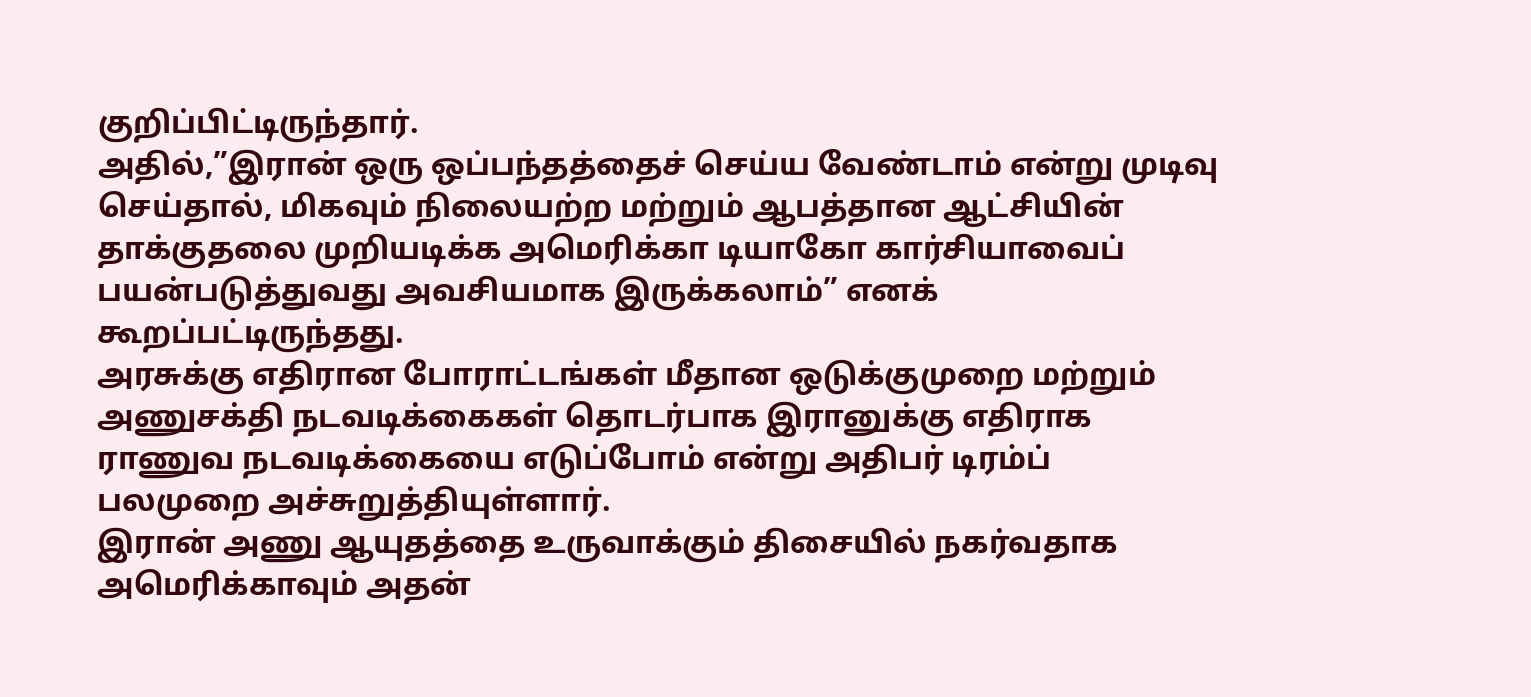குறிப்பிட்டிருந்தார்.
அதில்,”இரான் ஒரு ஒப்பந்தத்தைச் செய்ய வேண்டாம் என்று முடிவு செய்தால், மிகவும் நிலையற்ற மற்றும் ஆபத்தான ஆட்சியின் தாக்குதலை முறியடிக்க அமெரிக்கா டியாகோ கார்சியாவைப் பயன்படுத்துவது அவசியமாக இருக்கலாம்” எனக் கூறப்பட்டிருந்தது.
அரசுக்கு எதிரான போராட்டங்கள் மீதான ஒடுக்குமுறை மற்றும் அணுசக்தி நடவடிக்கைகள் தொடர்பாக இரானுக்கு எதிராக ராணுவ நடவடிக்கையை எடுப்போம் என்று அதிபர் டிரம்ப் பலமுறை அச்சுறுத்தியுள்ளார்.
இரான் அணு ஆயுதத்தை உருவாக்கும் திசையில் நகர்வதாக அமெரிக்காவும் அதன்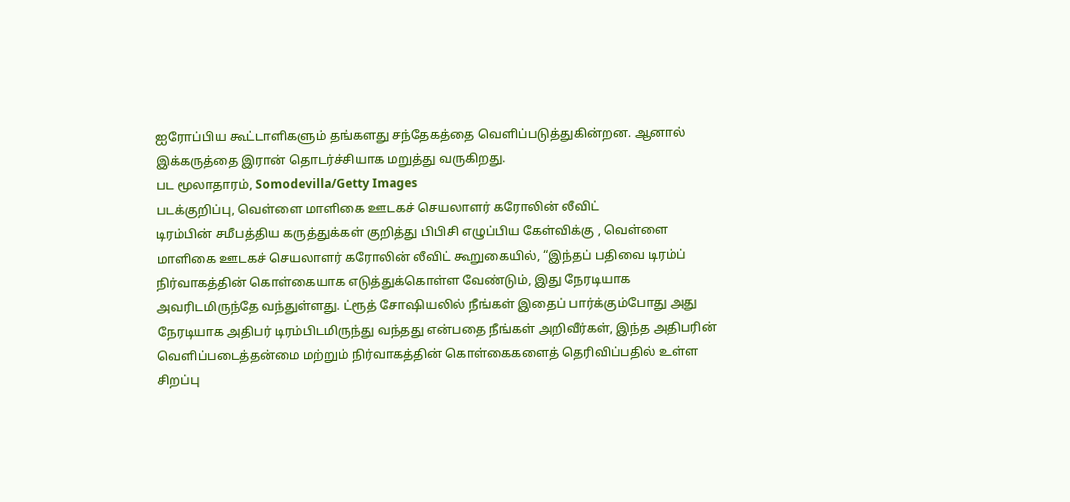ஐரோப்பிய கூட்டாளிகளும் தங்களது சந்தேகத்தை வெளிப்படுத்துகின்றன. ஆனால் இக்கருத்தை இரான் தொடர்ச்சியாக மறுத்து வருகிறது.
பட மூலாதாரம், Somodevilla/Getty Images
படக்குறிப்பு, வெள்ளை மாளிகை ஊடகச் செயலாளர் கரோலின் லீவிட்
டிரம்பின் சமீபத்திய கருத்துக்கள் குறித்து பிபிசி எழுப்பிய கேள்விக்கு , வெள்ளை மாளிகை ஊடகச் செயலாளர் கரோலின் லீவிட் கூறுகையில், “இந்தப் பதிவை டிரம்ப் நிர்வாகத்தின் கொள்கையாக எடுத்துக்கொள்ள வேண்டும், இது நேரடியாக அவரிடமிருந்தே வந்துள்ளது. ட்ரூத் சோஷியலில் நீங்கள் இதைப் பார்க்கும்போது அது நேரடியாக அதிபர் டிரம்பிடமிருந்து வந்தது என்பதை நீங்கள் அறிவீர்கள், இந்த அதிபரின் வெளிப்படைத்தன்மை மற்றும் நிர்வாகத்தின் கொள்கைகளைத் தெரிவிப்பதில் உள்ள சிறப்பு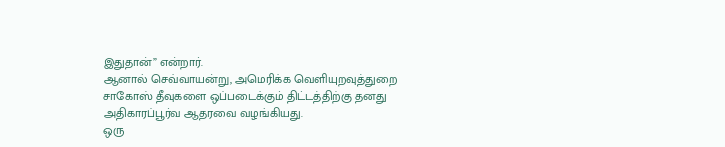இதுதான்” என்றார்.
ஆனால் செவ்வாயன்று, அமெரிக்க வெளியுறவுத்துறை சாகோஸ் தீவுகளை ஒப்படைக்கும் திட்டத்திற்கு தனது அதிகாரப்பூர்வ ஆதரவை வழங்கியது.
ஒரு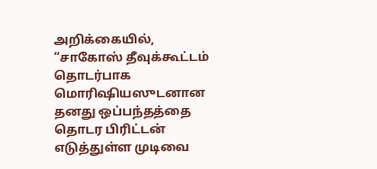அறிக்கையில், “சாகோஸ் தீவுக்கூட்டம் தொடர்பாக மொரிஷியஸுடனான தனது ஒப்பந்தத்தை தொடர பிரிட்டன் எடுத்துள்ள முடிவை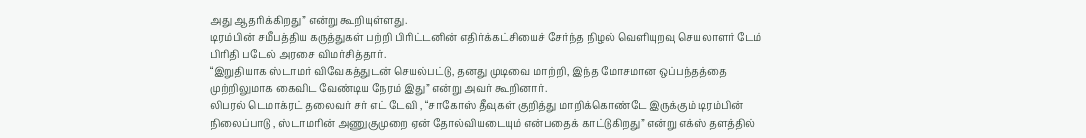அது ஆதரிக்கிறது” என்று கூறியுள்ளது.
டிரம்பின் சமீபத்திய கருத்துகள் பற்றி பிரிட்டனின் எதிர்க்கட்சியைச் சேர்ந்த நிழல் வெளியுறவு செயலாளர் டேம் பிரிதி படேல் அரசை விமர்சித்தார்.
“இறுதியாக ஸ்டாமர் விவேகத்துடன் செயல்பட்டு, தனது முடிவை மாற்றி, இந்த மோசமான ஒப்பந்தத்தை முற்றிலுமாக கைவிட வேண்டிய நேரம் இது” என்று அவர் கூறினார்.
லிபரல் டெமாக்ரட் தலைவர் சர் எட் டேவி , “சாகோஸ் தீவுகள் குறித்து மாறிக்கொண்டே இருக்கும் டிரம்பின் நிலைப்பாடு , ஸ்டாமரின் அணுகுமுறை ஏன் தோல்வியடையும் என்பதைக் காட்டுகிறது” என்று எக்ஸ் தளத்தில்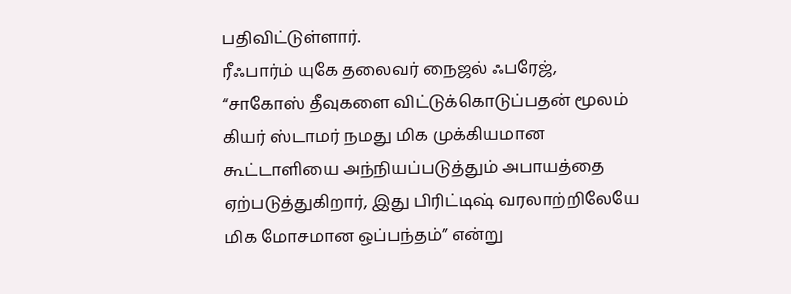பதிவிட்டுள்ளார்.
ரீஃபார்ம் யுகே தலைவர் நைஜல் ஃபரேஜ், “சாகோஸ் தீவுகளை விட்டுக்கொடுப்பதன் மூலம் கியர் ஸ்டாமர் நமது மிக முக்கியமான கூட்டாளியை அந்நியப்படுத்தும் அபாயத்தை ஏற்படுத்துகிறார், இது பிரிட்டிஷ் வரலாற்றிலேயே மிக மோசமான ஒப்பந்தம்” என்று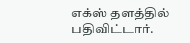எக்ஸ் தளத்தில் பதிவிட்டார்.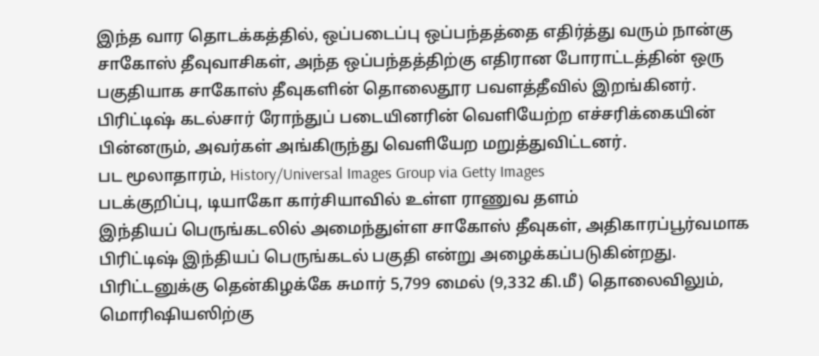இந்த வார தொடக்கத்தில், ஒப்படைப்பு ஒப்பந்தத்தை எதிர்த்து வரும் நான்கு சாகோஸ் தீவுவாசிகள், அந்த ஒப்பந்தத்திற்கு எதிரான போராட்டத்தின் ஒரு பகுதியாக சாகோஸ் தீவுகளின் தொலைதூர பவளத்தீவில் இறங்கினர்.
பிரிட்டிஷ் கடல்சார் ரோந்துப் படையினரின் வெளியேற்ற எச்சரிக்கையின் பின்னரும், அவர்கள் அங்கிருந்து வெளியேற மறுத்துவிட்டனர்.
பட மூலாதாரம், History/Universal Images Group via Getty Images
படக்குறிப்பு, டியாகோ கார்சியாவில் உள்ள ராணுவ தளம்
இந்தியப் பெருங்கடலில் அமைந்துள்ள சாகோஸ் தீவுகள், அதிகாரப்பூர்வமாக பிரிட்டிஷ் இந்தியப் பெருங்கடல் பகுதி என்று அழைக்கப்படுகின்றது.
பிரிட்டனுக்கு தென்கிழக்கே சுமார் 5,799 மைல் (9,332 கி.மீ) தொலைவிலும், மொரிஷியஸிற்கு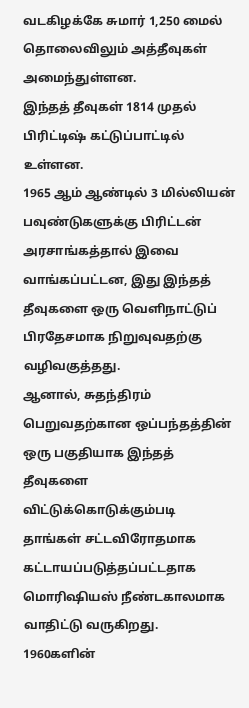வடகிழக்கே சுமார் 1,250 மைல் தொலைவிலும் அத்தீவுகள் அமைந்துள்ளன.
இந்தத் தீவுகள் 1814 முதல் பிரிட்டிஷ் கட்டுப்பாட்டில் உள்ளன.
1965 ஆம் ஆண்டில் 3 மில்லியன் பவுண்டுகளுக்கு பிரிட்டன் அரசாங்கத்தால் இவை வாங்கப்பட்டன, இது இந்தத் தீவுகளை ஒரு வெளிநாட்டுப் பிரதேசமாக நிறுவுவதற்கு வழிவகுத்தது.
ஆனால், சுதந்திரம் பெறுவதற்கான ஒப்பந்தத்தின் ஒரு பகுதியாக இந்தத் தீவுகளை விட்டுக்கொடுக்கும்படி தாங்கள் சட்டவிரோதமாக கட்டாயப்படுத்தப்பட்டதாக மொரிஷியஸ் நீண்டகாலமாக வாதிட்டு வருகிறது.
1960களின்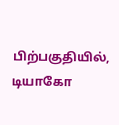பிற்பகுதியில், டியாகோ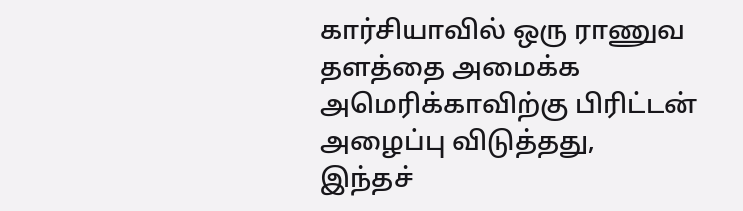கார்சியாவில் ஒரு ராணுவ தளத்தை அமைக்க அமெரிக்காவிற்கு பிரிட்டன் அழைப்பு விடுத்தது,
இந்தச்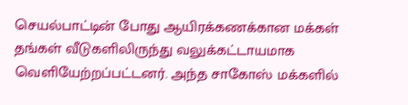செயல்பாட்டின் போது ஆயிரக்கணக்கான மக்கள் தங்கள் வீடுகளிலிருந்து வலுக்கட்டாயமாக வெளியேற்றப்பட்டனர். அந்த சாகோஸ் மக்களில்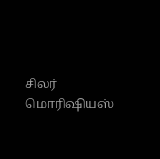சிலர் மொரிஷியஸ்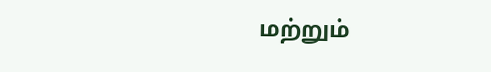மற்றும்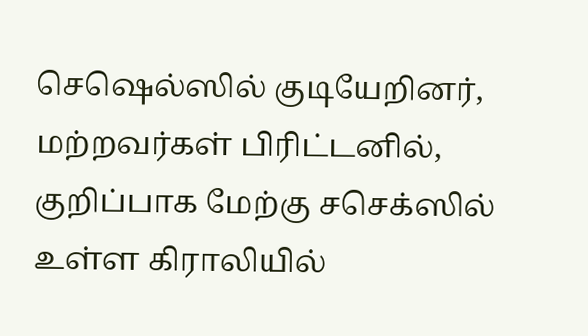செஷெல்ஸில் குடியேறினர், மற்றவர்கள் பிரிட்டனில், குறிப்பாக மேற்கு சசெக்ஸில் உள்ள கிராலியில்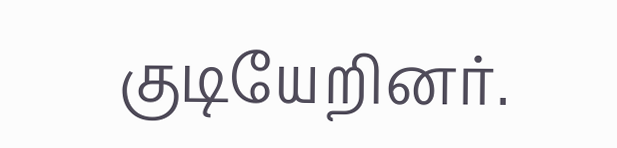குடியேறினர்.